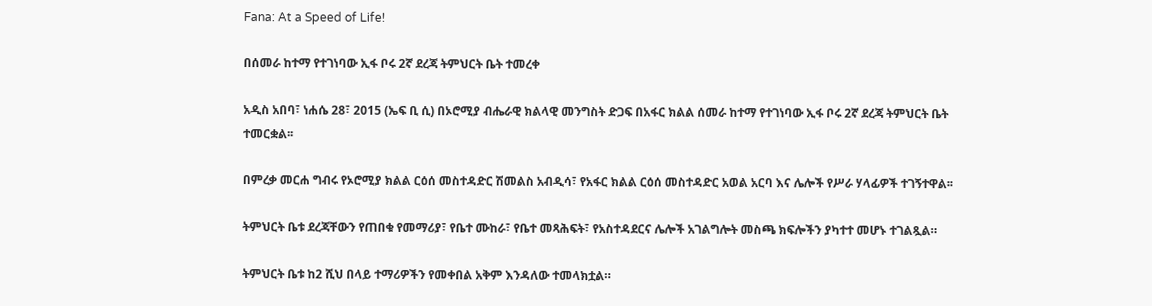Fana: At a Speed of Life!

በሰመራ ከተማ የተገነባው ኢፋ ቦሩ 2ኛ ደረጃ ትምህርት ቤት ተመረቀ

አዲስ አበባ፣ ነሐሴ 28፣ 2015 (ኤፍ ቢ ሲ) በኦሮሚያ ብሔራዊ ክልላዊ መንግስት ድጋፍ በአፋር ክልል ሰመራ ከተማ የተገነባው ኢፋ ቦሩ 2ኛ ደረጃ ትምህርት ቤት ተመርቋል፡፡

በምረቃ መርሐ ግብሩ የኦሮሚያ ክልል ርዕሰ መስተዳድር ሽመልስ አብዲሳ፣ የአፋር ክልል ርዕሰ መስተዳድር አወል አርባ እና ሌሎች የሥራ ሃላፊዎች ተገኝተዋል፡፡

ትምህርት ቤቱ ደረጃቸውን የጠበቁ የመማሪያ፣ የቤተ ሙከራ፣ የቤተ መጻሕፍት፣ የአስተዳደርና ሌሎች አገልግሎት መስጫ ክፍሎችን ያካተተ መሆኑ ተገልጿል።

ትምህርት ቤቱ ከ2 ሺህ በላይ ተማሪዎችን የመቀበል አቅም እንዳለው ተመላክቷል።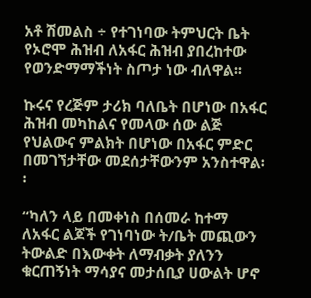አቶ ሽመልስ ÷ የተገነባው ትምህርት ቤት የኦሮሞ ሕዝብ ለአፋር ሕዝብ ያበረከተው የወንድማማችነት ስጦታ ነው ብለዋል፡፡

ኩሩና የረጅም ታሪክ ባለቤት በሆነው በአፋር ሕዝብ መካከልና የመላው ሰው ልጅ የህልውና ምልክት በሆነው በአፋር ምድር በመገኘታቸው መደሰታቸውንም አንስተዋል፡፡

“ካለን ላይ በመቀነስ በሰመራ ከተማ ለአፋር ልጆች የገነባነው ት/ቤት መጪውን ትውልድ በእውቀት ለማብቃት ያለንን ቁርጠኝነት ማሳያና መታሰቢያ ሀውልት ሆኖ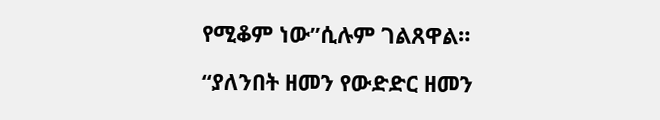የሚቆም ነው”ሲሉም ገልጸዋል።

“ያለንበት ዘመን የውድድር ዘመን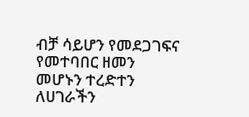ብቻ ሳይሆን የመደጋገፍና የመተባበር ዘመን መሆኑን ተረድተን ለሀገራችን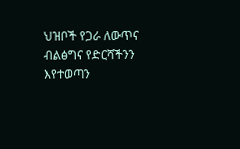ህዝቦች የጋራ ለውጥና ብልፅግና የድርሻችንን እየተወጣን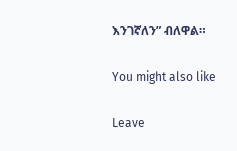እንገኛለን” ብለዋል።

You might also like

Leave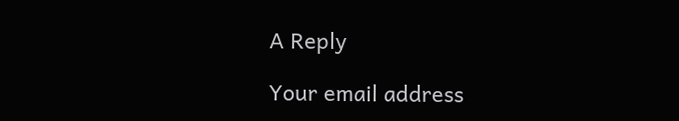A Reply

Your email address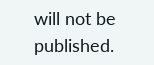will not be published.